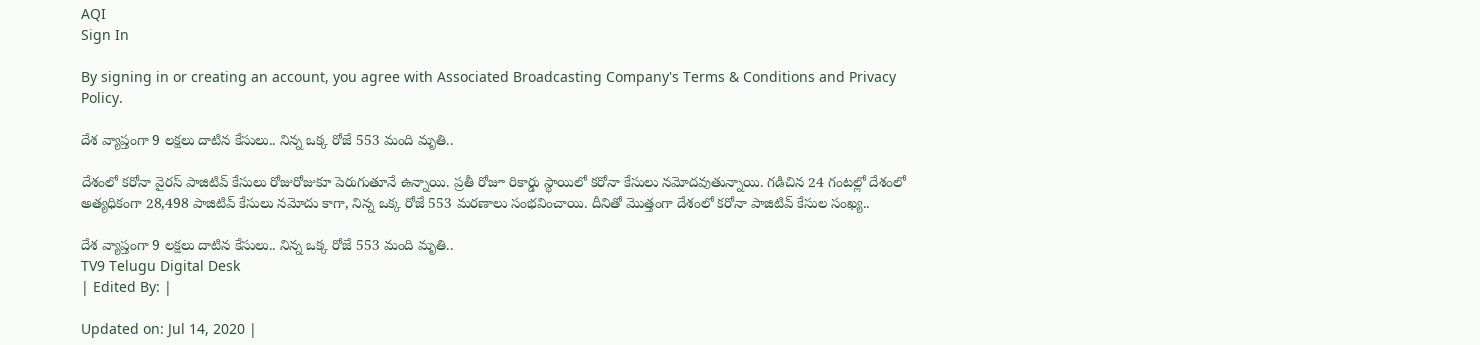AQI
Sign In

By signing in or creating an account, you agree with Associated Broadcasting Company's Terms & Conditions and Privacy Policy.

దేశ వ్యాప్తంగా 9 లక్షలు దాటిన కేసులు.. నిన్న ఒక్క రోజే 553 మంది మృతి..

దేశంలో కరోనా వైరస్ పాజిటివ్ కేసులు రోజురోజుకూ పెరుగుతూనే ఉన్నాయి. ప్రతీ రోజూ రికార్డు స్థాయిలో కరోనా కేసులు నమోదవుతున్నాయి. గడిచిన 24 గంటల్లో దేశంలో అత్యధికంగా 28,498 పాజిటివ్ కేసులు నమోదు కాగా, నిన్న ఒక్క రోజే 553 మరణాలు సంభవించాయి. దీనితో మొత్తంగా దేశంలో కరోనా పాజిటివ్ కేసుల సంఖ్య..

దేశ వ్యాప్తంగా 9 లక్షలు దాటిన కేసులు.. నిన్న ఒక్క రోజే 553 మంది మృతి..
TV9 Telugu Digital Desk
| Edited By: |

Updated on: Jul 14, 2020 |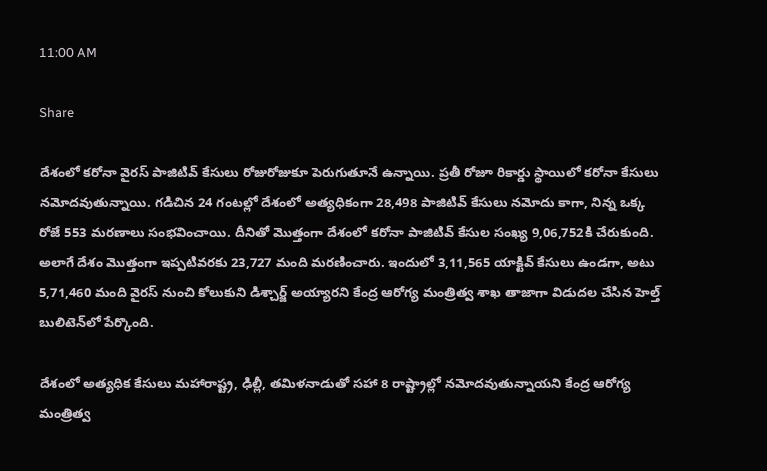11:00 AM

Share

దేశంలో కరోనా వైరస్ పాజిటివ్ కేసులు రోజురోజుకూ పెరుగుతూనే ఉన్నాయి. ప్రతీ రోజూ రికార్డు స్థాయిలో కరోనా కేసులు నమోదవుతున్నాయి. గడిచిన 24 గంటల్లో దేశంలో అత్యధికంగా 28,498 పాజిటివ్ కేసులు నమోదు కాగా, నిన్న ఒక్క రోజే 553 మరణాలు సంభవించాయి. దీనితో మొత్తంగా దేశంలో కరోనా పాజిటివ్ కేసుల సంఖ్య 9,06,752కి చేరుకుంది. అలాగే దేశం మొత్తంగా ఇప్పటివరకు 23,727 మంది మరణించారు. ఇందులో 3,11,565 యాక్టివ్ కేసులు ఉండగా, అటు 5,71,460 మంది వైరస్ నుంచి కోలుకుని డిశ్చార్జ్ అయ్యారని కేంద్ర ఆరోగ్య మంత్రిత్వ శాఖ తాజాగా విడుదల చేసిన హెల్త్ బులిటెన్‌లో పేర్కొంది.

దేశంలో అత్యధిక కేసులు మహారాష్ట్ర, ఢిల్లీ, తమిళనాడుతో సహా 8 రాష్ట్రాల్లో నమోదవుతున్నాయని కేంద్ర ఆరోగ్య మంత్రిత్వ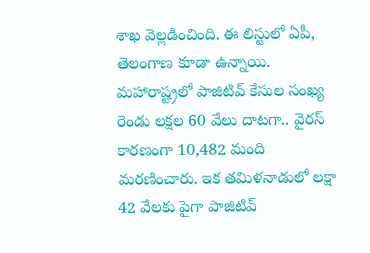శాఖ వెల్లడించింది. ఈ లిస్టులో ఏపీ, తెలంగాణ కూడా ఉన్నాయి. మహారాష్ట్రలో పాజిటివ్ కేసుల సంఖ్య రెండు లక్షల 60 వేలు దాటగా.. వైరస్ కారణంగా 10,482 మంది మరణించారు. ఇక తమిళనాడులో లక్షా 42 వేలకు పైగా పాజిటివ్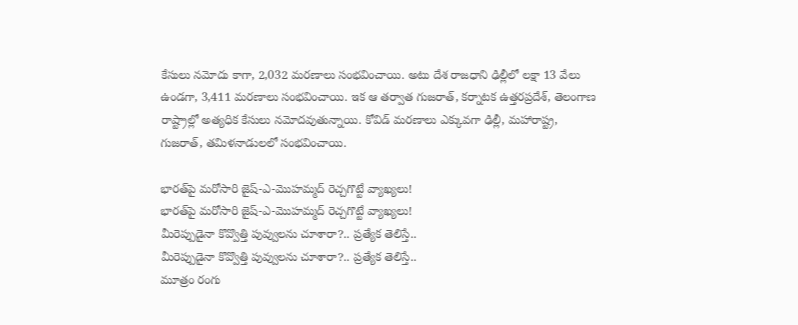కేసులు నమోదు కాగా, 2,032 మరణాలు సంభవించాయి. అటు దేశ రాజధాని ఢిల్లీలో లక్షా 13 వేలు ఉండగా, 3,411 మరణాలు సంభవించాయి. ఇక ఆ తర్వాత గుజరాత్, కర్నాటక ఉత్తరప్రదేశ్, తెలంగాణ రాష్ట్రాల్లో అత్యధిక కేసులు నమోదవుతున్నాయి. కోవిడ్ మరణాలు ఎక్కువగా ఢిల్లీ, మహారాష్ట్ర, గుజరాత్‌, తమిళనాడులలో సంభవించాయి.

భారత్‌పై మరోసారి జైష్-ఎ-మొహమ్మద్ రెచ్చగొట్టే వ్యాఖ్యలు!
భారత్‌పై మరోసారి జైష్-ఎ-మొహమ్మద్ రెచ్చగొట్టే వ్యాఖ్యలు!
మీరెప్పుడైనా కొవ్వొత్తి పువ్వులను చూశారా?.. ప్రత్యేక తెలిస్తే..
మీరెప్పుడైనా కొవ్వొత్తి పువ్వులను చూశారా?.. ప్రత్యేక తెలిస్తే..
మూత్రం రంగు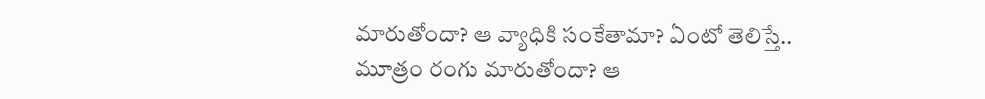మారుతోందా? ఆ వ్యాధికి సంకేతామా? ఏంటో తెలిస్తే..
మూత్రం రంగు మారుతోందా? ఆ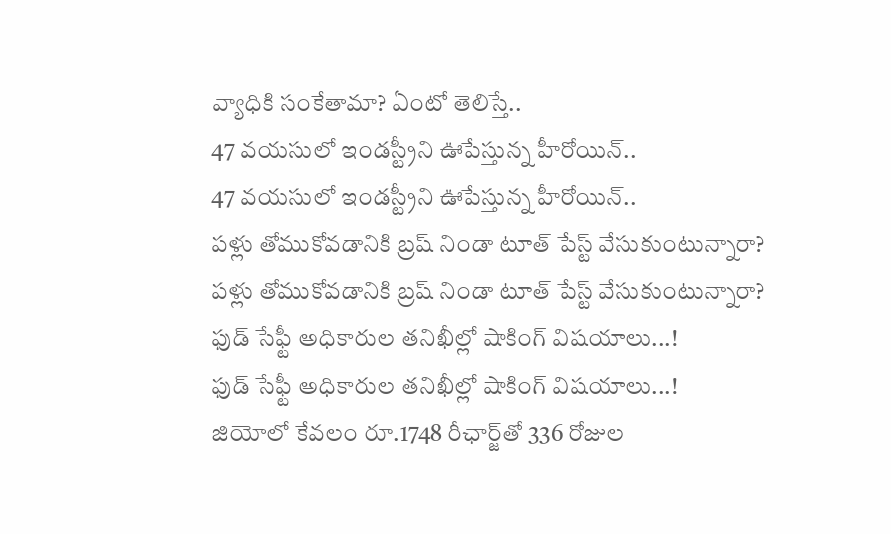వ్యాధికి సంకేతామా? ఏంటో తెలిస్తే..
47 వయసులో ఇండస్ట్రీని ఊపేస్తున్న హీరోయిన్..
47 వయసులో ఇండస్ట్రీని ఊపేస్తున్న హీరోయిన్..
పళ్లు తోముకోవడానికి బ్రష్‌ నిండా టూత్‌ పేస్ట్‌ వేసుకుంటున్నారా?
పళ్లు తోముకోవడానికి బ్రష్‌ నిండా టూత్‌ పేస్ట్‌ వేసుకుంటున్నారా?
ఫుడ్‌ సేఫ్టీ అధికారుల తనిఖీల్లో షాకింగ్‌ విషయాలు...!
ఫుడ్‌ సేఫ్టీ అధికారుల తనిఖీల్లో షాకింగ్‌ విషయాలు...!
జియోలో కేవలం రూ.1748 రీఛార్జ్‌తో 336 రోజుల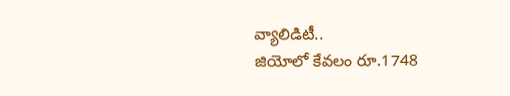వ్యాలిడిటీ..
జియోలో కేవలం రూ.1748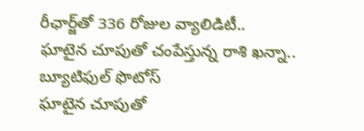రీఛార్జ్‌తో 336 రోజుల వ్యాలిడిటీ..
ఘాటైన చూపుతో చంపేస్తున్న రాశి ఖన్నా.. బ్యూటిఫుల్ ఫొటోస్
ఘాటైన చూపుతో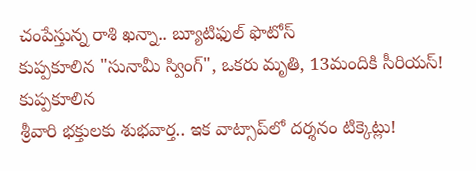చంపేస్తున్న రాశి ఖన్నా.. బ్యూటిఫుల్ ఫొటోస్
కుప్పకూలిన "సునామీ స్వింగ్", ఒకరు మృతి, 13మందికి సీరియస్!
కుప్పకూలిన
శ్రీవారి భక్తులకు శుభవార్త.. ఇక వాట్సాప్‌లో దర్శనం టిక్కెట్లు!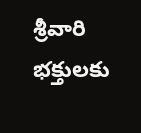శ్రీవారి భక్తులకు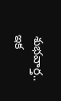శుభవార్త.. ఇక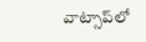వాట్సాప్‌లో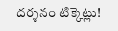దర్శనం టిక్కెట్లు!